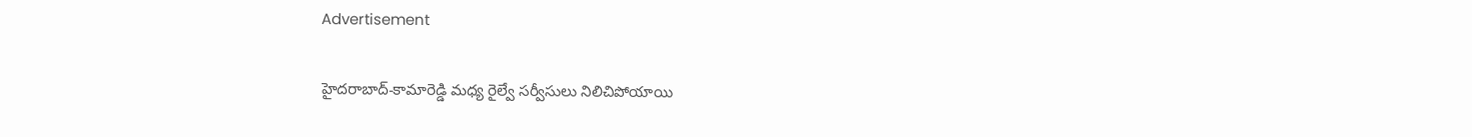Advertisement

హైదరాబాద్-కామారెడ్డి మధ్య రైల్వే సర్వీసులు నిలిచిపోయాయి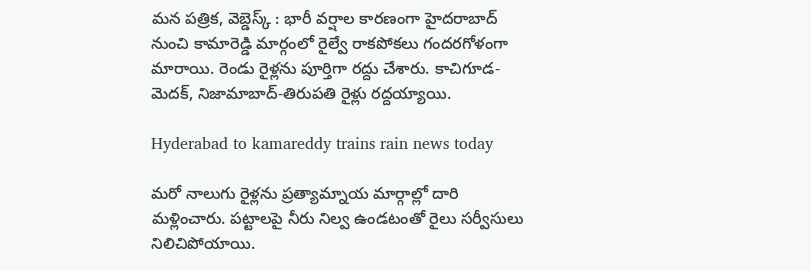మన పత్రిక, వెబ్డెస్క్ : భారీ వర్షాల కారణంగా హైదరాబాద్‌ నుంచి కామారెడ్డి మార్గంలో రైల్వే రాకపోకలు గందరగోళంగా మారాయి. రెండు రైళ్లను పూర్తిగా రద్దు చేశారు. కాచిగూడ-మెదక్, నిజామాబాద్-తిరుపతి రైళ్లు రద్దయ్యాయి.

Hyderabad to kamareddy trains rain news today

మరో నాలుగు రైళ్లను ప్రత్యామ్నాయ మార్గాల్లో దారి మళ్లించారు. పట్టాలపై నీరు నిల్వ ఉండటంతో రైలు సర్వీసులు నిలిచిపోయాయి.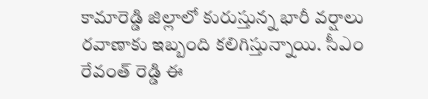కామారెడ్డి జిల్లాలో కురుస్తున్న భారీ వర్షాలు రవాణాకు ఇబ్బంది కలిగిస్తున్నాయి. సీఎం రేవంత్ రెడ్డి ఈ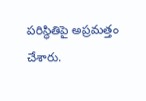పరిస్థితిపై అప్రమత్తం చేశారు.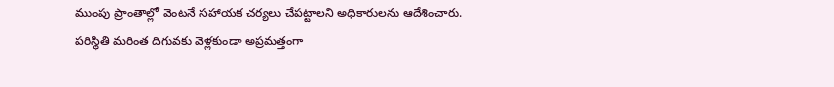ముంపు ప్రాంతాల్లో వెంటనే సహాయక చర్యలు చేపట్టాలని అధికారులను ఆదేశించారు. పరిస్థితి మరింత దిగువకు వెళ్లకుండా అప్రమత్తంగా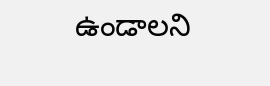ఉండాలని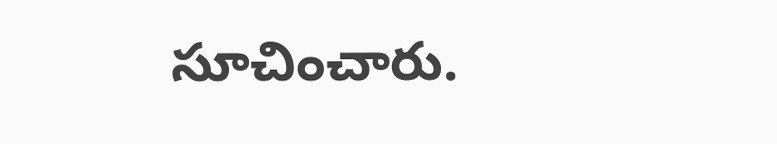సూచించారు.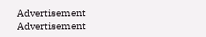Advertisement
Advertisement